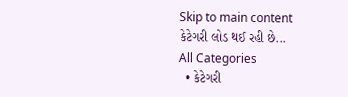Skip to main content
કેટેગરી લોડ થઈ રહી છે...
All Categories
  • કેટેગરી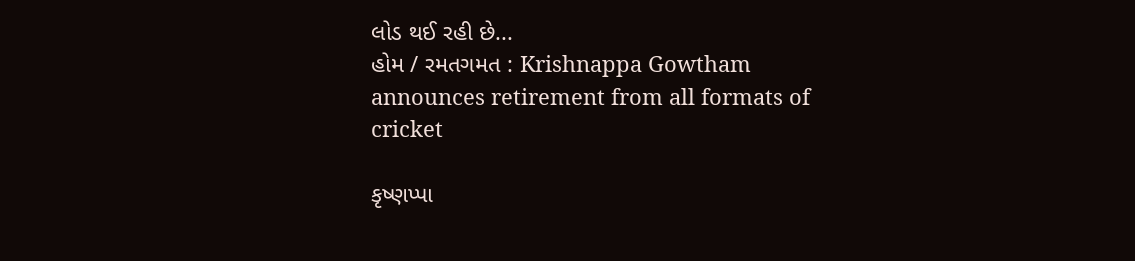લોડ થઈ રહી છે...
હોમ / રમતગમત : Krishnappa Gowtham announces retirement from all formats of cricket

કૃષ્ણપ્પા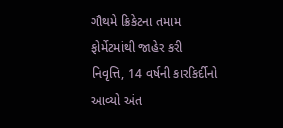ગૌથમે ક્રિકેટના તમામ ફોર્મેટમાંથી જાહેર કરી નિવૃત્તિ, 14 વર્ષની કારકિર્દીનો આવ્યો અંત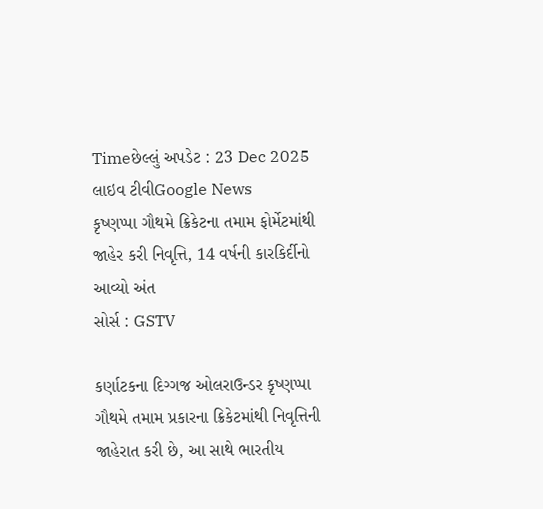Timeછેલ્લું અપડેટ : 23 Dec 2025
લાઇવ ટીવીGoogle News
કૃષ્ણપ્પા ગૌથમે ક્રિકેટના તમામ ફોર્મેટમાંથી જાહેર કરી નિવૃત્તિ, 14 વર્ષની કારકિર્દીનો આવ્યો અંત
સોર્સ : GSTV

કર્ણાટકના દિગ્ગજ ઓલરાઉન્ડર કૃષ્ણપ્પા ગૌથમે તમામ પ્રકારના ક્રિકેટમાંથી નિવૃત્તિની જાહેરાત કરી છે, આ સાથે ભારતીય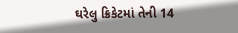ઘરેલુ ક્રિકેટમાં તેની 14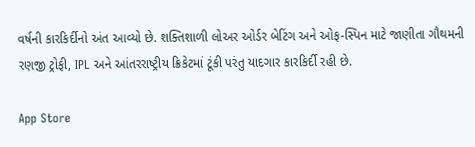વર્ષની કારકિર્દીનો અંત આવ્યો છે. શક્તિશાળી લોઅર ઓર્ડર બેટિંગ અને ઓફ-સ્પિન માટે જાણીતા ગૌથમની રણજી ટ્રોફી, IPL અને આંતરરાષ્ટ્રીય ક્રિકેટમાં ટૂંકી પરંતુ યાદગાર કારકિર્દી રહી છે.

App Store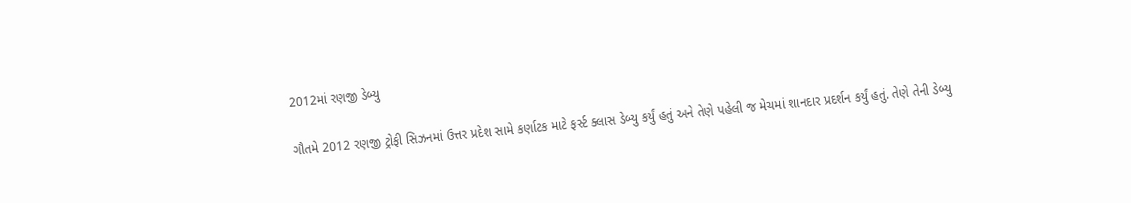2012માં રણજી ડેબ્યુ

ગૌતમે 2012 રણજી ટ્રોફી સિઝનમાં ઉત્તર પ્રદેશ સામે કર્ણાટક માટે ફર્સ્ટ ક્લાસ ડેબ્યુ કર્યું હતું અને તેણે પહેલી જ મેચમાં શાનદાર પ્રદર્શન કર્યું હતું. તેણે તેની ડેબ્યુ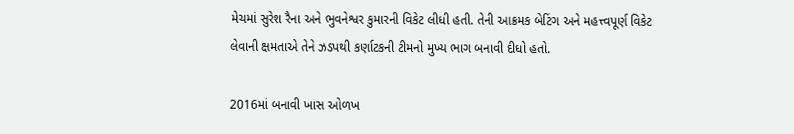મેચમાં સુરેશ રૈના અને ભુવનેશ્વર કુમારની વિકેટ લીધી હતી. તેની આક્રમક બેટિંગ અને મહત્ત્વપૂર્ણ વિકેટ લેવાની ક્ષમતાએ તેને ઝડપથી કર્ણાટકની ટીમનો મુખ્ય ભાગ બનાવી દીધો હતો.

2016માં બનાવી ખાસ ઓળખ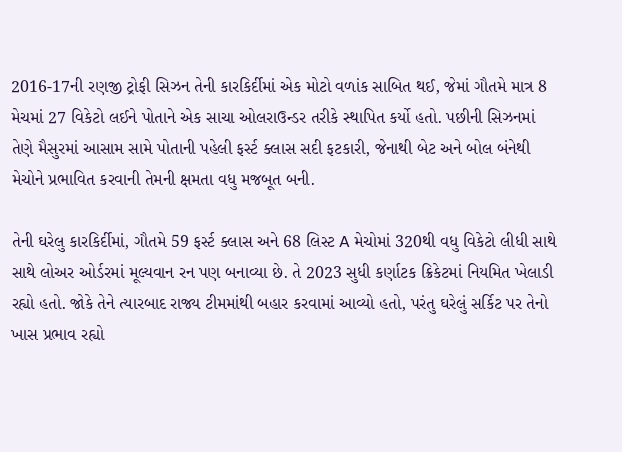2016-17ની રણજી ટ્રોફી સિઝન તેની કારકિર્દીમાં એક મોટો વળાંક સાબિત થઈ, જેમાં ગૌતમે માત્ર 8 મેચમાં 27 વિકેટો લઈને પોતાને એક સાચા ઓલરાઉન્ડર તરીકે સ્થાપિત કર્યો હતો. પછીની સિઝનમાં તેણે મૈસુરમાં આસામ સામે પોતાની પહેલી ફર્સ્ટ ક્લાસ સદી ફટકારી, જેનાથી બેટ અને બોલ બંનેથી મેચોને પ્રભાવિત કરવાની તેમની ક્ષમતા વધુ મજબૂત બની.

તેની ઘરેલુ કારકિર્દીમાં, ગૌતમે 59 ફર્સ્ટ ક્લાસ અને 68 લિસ્ટ A મેચોમાં 320થી વધુ વિકેટો લીધી સાથે સાથે લોઅર ઓર્ડરમાં મૂલ્યવાન રન પણ બનાવ્યા છે. તે 2023 સુધી કર્ણાટક ક્રિકેટમાં નિયમિત ખેલાડી રહ્યો હતો. જોકે તેને ત્યારબાદ રાજ્ય ટીમમાંથી બહાર કરવામાં આવ્યો હતો, પરંતુ ઘરેલું સર્કિટ પર તેનો ખાસ પ્રભાવ રહ્યો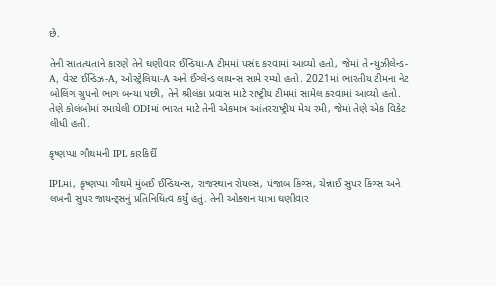છે.

તેની સાતત્યતાને કારણે તેને ઘણીવાર ઈન્ડિયા-A ટીમમાં પસંદ કરવામાં આવ્યો હતો, જેમાં તે ન્યુઝીલેન્ડ-A, વેસ્ટ ઈન્ડિઝ-A, ઓસ્ટ્રેલિયા-A અને ઈંગ્લેન્ડ લાયન્સ સામે રમ્યો હતો. 2021માં ભારતીય ટીમના નેટ બોલિંગ ગ્રુપનો ભાગ બન્યા પછી, તેને શ્રીલંકા પ્રવાસ માટે રાષ્ટ્રીય ટીમમાં સામેલ કરવામાં આવ્યો હતો. તેણે કોલંબોમાં રમાયેલી ODIમાં ભારત માટે તેની એકમાત્ર આંતરરાષ્ટ્રીય મેચ રમી, જેમાં તેણે એક વિકેટ લીધી હતી.

કૃષ્ણપ્પા ગૌથમની IPL કારકિર્દી

IPLમાં, કૃષ્ણપ્પા ગૌથમે મુંબઈ ઈન્ડિયન્સ, રાજસ્થાન રોયલ્સ, પંજાબ કિંગ્સ, ચેન્નાઈ સુપર કિંગ્સ અને લખનૌ સુપર જાયન્ટ્સનું પ્રતિનિધિત્વ કર્યું હતું. તેની ઓક્શન યાત્રા ઘણીવાર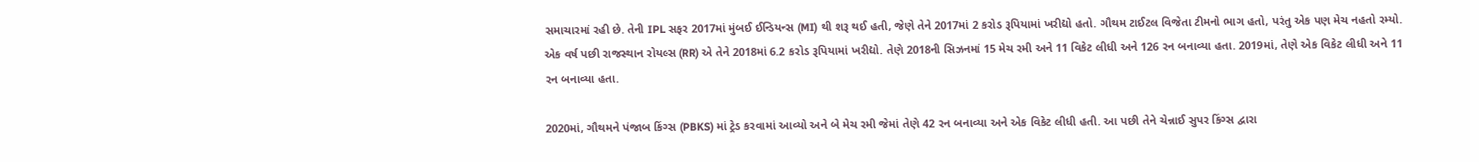સમાચારમાં રહી છે. તેની IPL સફર 2017માં મુંબઈ ઈન્ડિયન્સ (MI) થી શરૂ થઈ હતી, જેણે તેને 2017માં 2 કરોડ રૂપિયામાં ખરીદ્યો હતો. ગૌથમ ટાઈટલ વિજેતા ટીમનો ભાગ હતો, પરંતુ એક પણ મેચ નહતો રમ્યો. એક વર્ષ પછી રાજસ્થાન રોયલ્સ (RR) એ તેને 2018માં 6.2 કરોડ રૂપિયામાં ખરીદ્યો. તેણે 2018ની સિઝનમાં 15 મેચ રમી અને 11 વિકેટ લીધી અને 126 રન બનાવ્યા હતા. 2019માં, તેણે એક વિકેટ લીધી અને 11 રન બનાવ્યા હતા.

2020માં, ગૌથમને પંજાબ કિંગ્સ (PBKS) માં ટ્રેડ કરવામાં આવ્યો અને બે મેચ રમી જેમાં તેણે 42 રન બનાવ્યા અને એક વિકેટ લીધી હતી. આ પછી તેને ચેન્નાઈ સુપર કિંગ્સ દ્વારા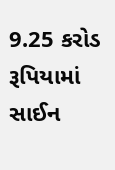9.25 કરોડ રૂપિયામાં સાઈન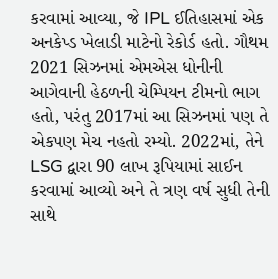કરવામાં આવ્યા, જે IPL ઈતિહાસમાં એક અનકેપ્ડ ખેલાડી માટેનો રેકોર્ડ હતો. ગૌથમ 2021 સિઝનમાં એમએસ ધોનીની આગેવાની હેઠળની ચેમ્પિયન ટીમનો ભાગ હતો, પરંતુ 2017માં આ સિઝનમાં પણ તે એકપણ મેચ નહતો રમ્યો. 2022માં, તેને LSG દ્વારા 90 લાખ રૂપિયામાં સાઈન કરવામાં આવ્યો અને તે ત્રણ વર્ષ સુધી તેની સાથે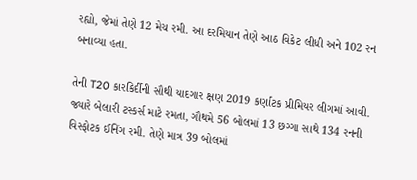રહ્યો, જેમાં તેણે 12 મેચ રમી. આ દરમિયાન તેણે આઠ વિકેટ લીધી અને 102 રન બનાવ્યા હતા.

તેની T20 કારકિર્દીની સૌથી યાદગાર ક્ષણ 2019 કર્ણાટક પ્રીમિયર લીગમાં આવી. જ્યારે બેલારી ટસ્કર્સ માટે રમતા, ગૌથમે 56 બોલમાં 13 છગ્ગા સાથે 134 રનની વિસ્ફોટક ઈનિંગ રમી. તેણે માત્ર 39 બોલમાં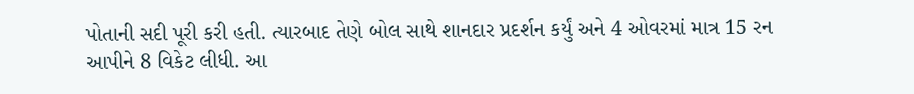પોતાની સદી પૂરી કરી હતી. ત્યારબાદ તેણે બોલ સાથે શાનદાર પ્રદર્શન કર્યું અને 4 ઓવરમાં માત્ર 15 રન આપીને 8 વિકેટ લીધી. આ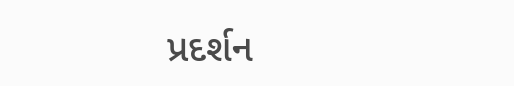પ્રદર્શન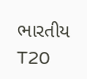ભારતીય T20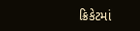ક્રિકેટમાં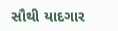સૌથી યાદગાર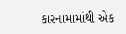કારનામામાંથી એક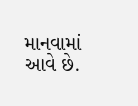માનવામાં આવે છે.